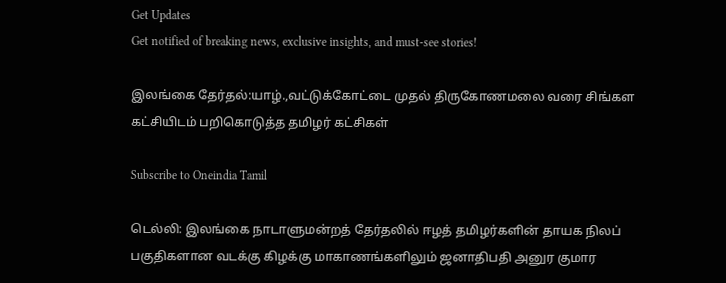Get Updates
Get notified of breaking news, exclusive insights, and must-see stories!

இலங்கை தேர்தல்:யாழ்.,வட்டுக்கோட்டை முதல் திருகோணமலை வரை சிங்கள கட்சியிடம் பறிகொடுத்த தமிழர் கட்சிகள்

Subscribe to Oneindia Tamil

டெல்லி: இலங்கை நாடாளுமன்றத் தேர்தலில் ஈழத் தமிழர்களின் தாயக நிலப் பகுதிகளான வடக்கு கிழக்கு மாகாணங்களிலும் ஜனாதிபதி அனுர குமார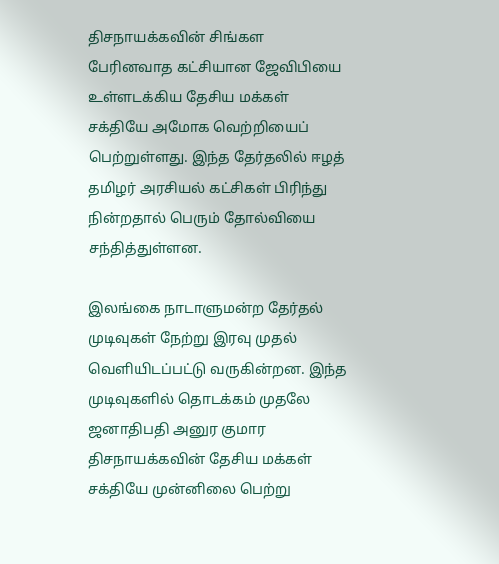திசநாயக்கவின் சிங்கள பேரினவாத கட்சியான ஜேவிபியை உள்ளடக்கிய தேசிய மக்கள் சக்தியே அமோக வெற்றியைப் பெற்றுள்ளது. இந்த தேர்தலில் ஈழத் தமிழர் அரசியல் கட்சிகள் பிரிந்து நின்றதால் பெரும் தோல்வியை சந்தித்துள்ளன.

இலங்கை நாடாளுமன்ற தேர்தல் முடிவுகள் நேற்று இரவு முதல் வெளியிடப்பட்டு வருகின்றன. இந்த முடிவுகளில் தொடக்கம் முதலே ஜனாதிபதி அனுர குமார திசநாயக்கவின் தேசிய மக்கள் சக்தியே முன்னிலை பெற்று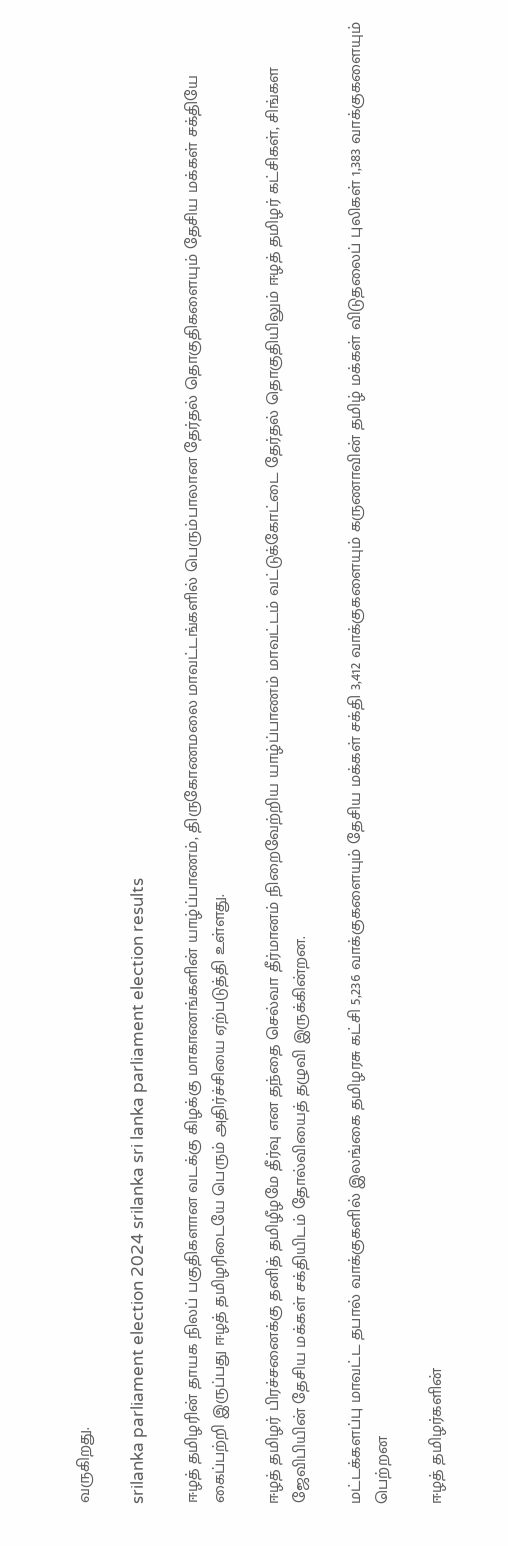வருகிறது.

srilanka parliament election 2024 srilanka sri lanka parliament election results

ஈழத் தமிழரின் தாயக நிலப் பகுதிகளான வடக்கு கிழக்கு மாகாணங்களின் யாழ்ப்பாணம், திருகோணமலை மாவட்டங்களில் பெரும்பாலான தேர்தல் தொகுதிகளையும் தேசிய மக்கள் சக்தியே கைப்பற்றி இருப்பது ஈழத் தமிழரிடையே பெரும் அதிர்ச்சியை ஏற்படுத்தி உள்ளது.

ஈழத் தமிழர் பிரச்சனைக்கு தனித் தமிழீழமே தீர்வு என தந்தை செல்வா தீர்மானம் நிறைவேற்றிய யாழ்ப்பாணம் மாவட்டம் வட்டுக்கோட்டை தேர்தல் தொகுதியிலும் ஈழத் தமிழர் கட்சிகள், சிங்கள ஜேவிபியின் தேசிய மக்கள் சக்தியிடம் தோல்வியைத் தழுவி இருக்கின்றன.

மட்டக்களப்பு மாவட்ட தபால் வாக்குகளில் இலங்கை தமிழரசு கட்சி 5,236 வாக்குகளையும் தேசிய மக்கள் சக்தி 3,412 வாக்குகளையும் கருணாவின் தமிழ் மக்கள் விடுதலைப் புலிகள் 1,383 வாக்குகளையும் பெற்றன

ஈழத் தமிழர்களின்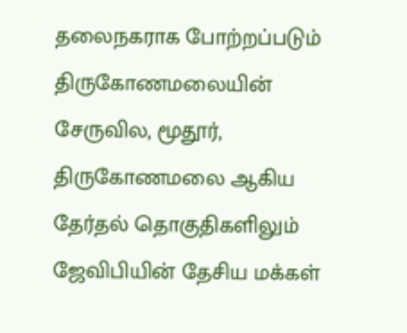தலைநகராக போற்றப்படும் திருகோணமலையின் சேருவில, மூதூர், திருகோணமலை ஆகிய தேர்தல் தொகுதிகளிலும் ஜேவிபியின் தேசிய மக்கள்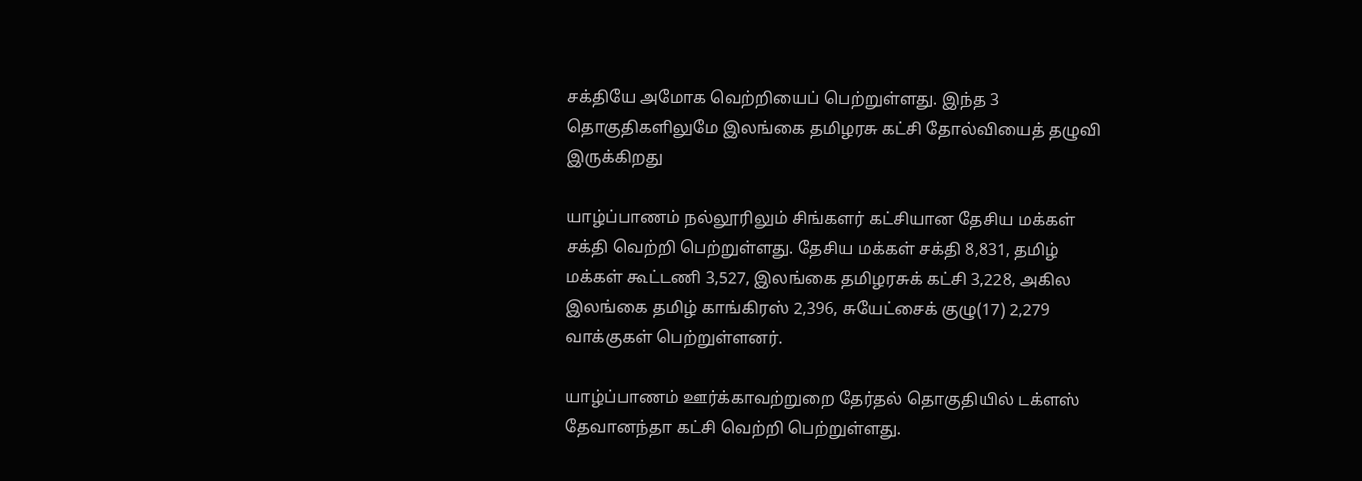சக்தியே அமோக வெற்றியைப் பெற்றுள்ளது. இந்த 3 தொகுதிகளிலுமே இலங்கை தமிழரசு கட்சி தோல்வியைத் தழுவி இருக்கிறது

யாழ்ப்பாணம் நல்லூரிலும் சிங்களர் கட்சியான தேசிய மக்கள் சக்தி வெற்றி பெற்றுள்ளது. தேசிய மக்கள் சக்தி 8,831, தமிழ் மக்கள் கூட்டணி 3,527, இலங்கை தமிழரசுக் கட்சி 3,228, அகில இலங்கை தமிழ் காங்கிரஸ் 2,396, சுயேட்சைக் குழு(17) 2,279 வாக்குகள் பெற்றுள்ளனர்.

யாழ்ப்பாணம் ஊர்க்காவற்றுறை தேர்தல் தொகுதியில் டக்ளஸ் தேவானந்தா கட்சி வெற்றி பெற்றுள்ளது.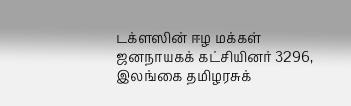டக்ளஸின் ஈழ மக்கள் ஜனநாயகக் கட்சியினர் 3296, இலங்கை தமிழரசுக்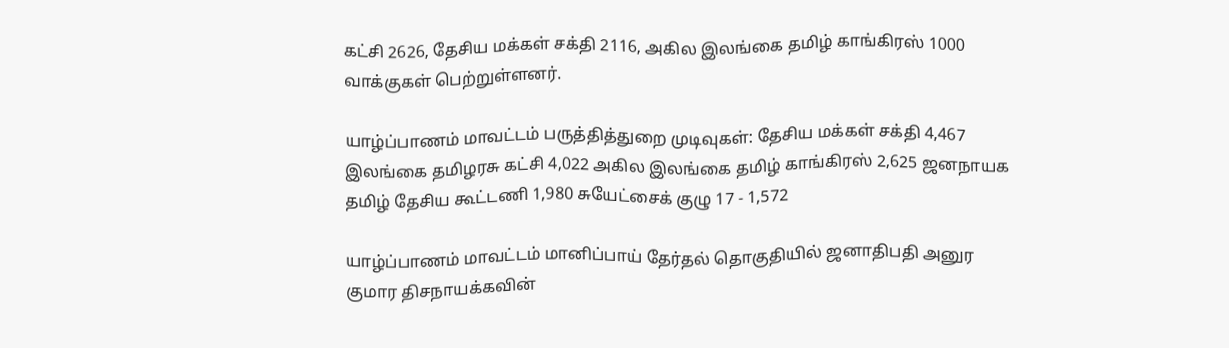கட்சி 2626, தேசிய மக்கள் சக்தி 2116, அகில இலங்கை தமிழ் காங்கிரஸ் 1000 வாக்குகள் பெற்றுள்ளனர்.

யாழ்ப்பாணம் மாவட்டம் பருத்தித்துறை முடிவுகள்: தேசிய மக்கள் சக்தி 4,467 இலங்கை தமிழரசு கட்சி 4,022 அகில இலங்கை தமிழ் காங்கிரஸ் 2,625 ஜனநாயக தமிழ் தேசிய கூட்டணி 1,980 சுயேட்சைக் குழு 17 - 1,572

யாழ்ப்பாணம் மாவட்டம் மானிப்பாய் தேர்தல் தொகுதியில் ஜனாதிபதி அனுர குமார திசநாயக்கவின்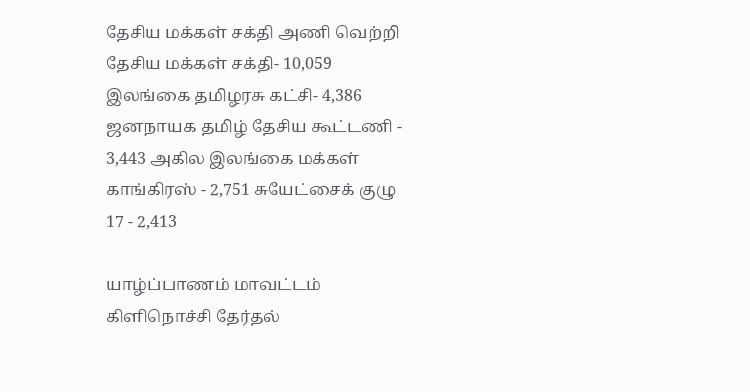தேசிய மக்கள் சக்தி அணி வெற்றி தேசிய மக்கள் சக்தி- 10,059 இலங்கை தமிழரசு கட்சி- 4,386 ஜனநாயக தமிழ் தேசிய கூட்டணி - 3,443 அகில இலங்கை மக்கள் காங்கிரஸ் - 2,751 சுயேட்சைக் குழு 17 - 2,413

யாழ்ப்பாணம் மாவட்டம் கிளிநொச்சி தேர்தல்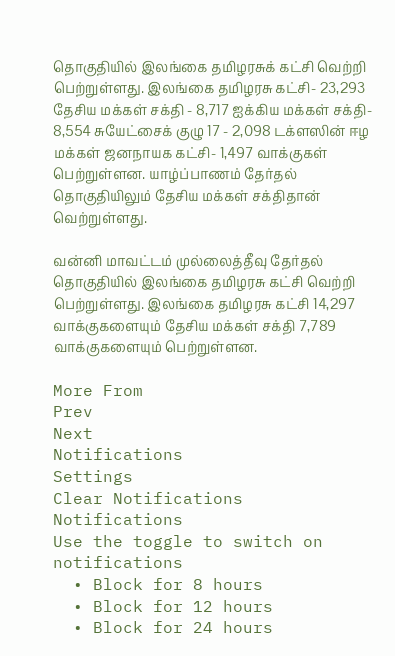தொகுதியில் இலங்கை தமிழரசுக் கட்சி வெற்றி பெற்றுள்ளது. இலங்கை தமிழரசு கட்சி- 23,293 தேசிய மக்கள் சக்தி - 8,717 ஐக்கிய மக்கள் சக்தி- 8,554 சுயேட்சைக் குழு 17 - 2,098 டக்ளஸின் ஈழ மக்கள் ஜனநாயக கட்சி- 1,497 வாக்குகள் பெற்றுள்ளன. யாழ்ப்பாணம் தேர்தல் தொகுதியிலும் தேசிய மக்கள் சக்திதான் வெற்றுள்ளது.

வன்னி மாவட்டம் முல்லைத்தீவு தேர்தல் தொகுதியில் இலங்கை தமிழரசு கட்சி வெற்றி பெற்றுள்ளது. இலங்கை தமிழரசு கட்சி 14,297 வாக்குகளையும் தேசிய மக்கள் சக்தி 7,789 வாக்குகளையும் பெற்றுள்ளன.

More From
Prev
Next
Notifications
Settings
Clear Notifications
Notifications
Use the toggle to switch on notifications
  • Block for 8 hours
  • Block for 12 hours
  • Block for 24 hours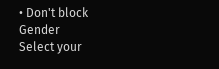• Don't block
Gender
Select your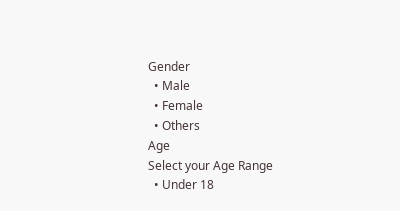Gender
  • Male
  • Female
  • Others
Age
Select your Age Range
  • Under 18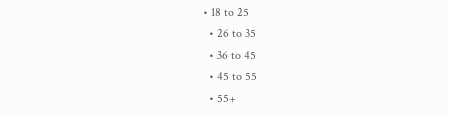• 18 to 25
  • 26 to 35
  • 36 to 45
  • 45 to 55
  • 55+